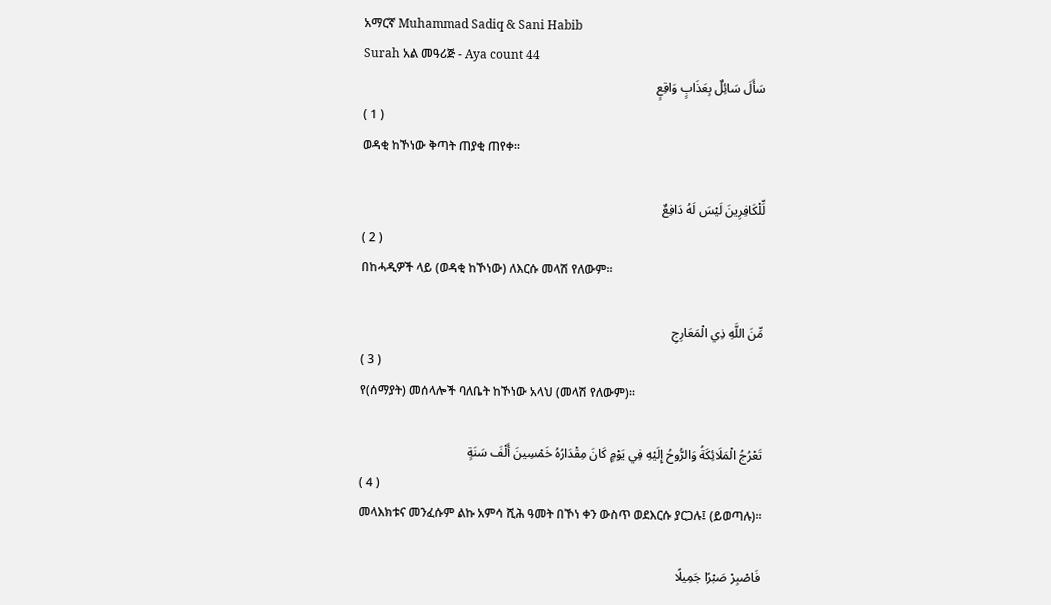አማርኛ Muhammad Sadiq & Sani Habib
Surah አል መዓሪጅ - Aya count 44
سَأَلَ سَائِلٌ بِعَذَابٍ وَاقِعٍ
( 1 )
ወዳቂ ከኾነው ቅጣት ጠያቂ ጠየቀ፡፡

لِّلْكَافِرِينَ لَيْسَ لَهُ دَافِعٌ
( 2 )
በከሓዲዎች ላይ (ወዳቂ ከኾነው) ለእርሱ መላሽ የለውም፡፡

مِّنَ اللَّهِ ذِي الْمَعَارِجِ
( 3 )
የ(ሰማያት) መሰላሎች ባለቤት ከኾነው አላህ (መላሽ የለውም)፡፡

تَعْرُجُ الْمَلَائِكَةُ وَالرُّوحُ إِلَيْهِ فِي يَوْمٍ كَانَ مِقْدَارُهُ خَمْسِينَ أَلْفَ سَنَةٍ
( 4 )
መላእክቱና መንፈሱም ልኩ አምሳ ሺሕ ዓመት በኾነ ቀን ውስጥ ወደእርሱ ያርጋሉ፤ (ይወጣሉ)፡፡

فَاصْبِرْ صَبْرًا جَمِيلًا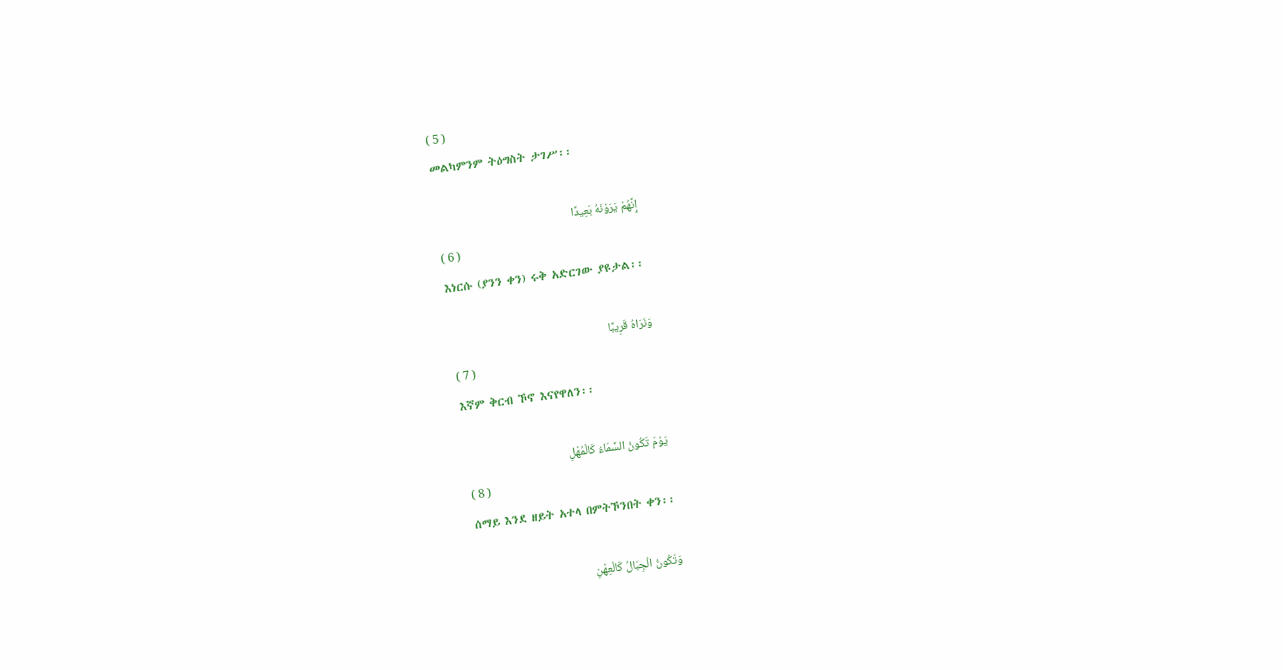( 5 )
መልካምንም ትዕግስት ታገሥ፡፡

إِنَّهُمْ يَرَوْنَهُ بَعِيدًا
( 6 )
እነርሱ (ያንን ቀን) ሩቅ አድርገው ያዩታል፡፡

وَنَرَاهُ قَرِيبًا
( 7 )
እኛም ቅርብ ኾኖ እናየዋለን፡፡

يَوْمَ تَكُونُ السَّمَاءُ كَالْمُهْلِ
( 8 )
ሰማይ እንደ ዘይት አተላ በምትኾንበት ቀን፡፡

وَتَكُونُ الْجِبَالُ كَالْعِهْنِ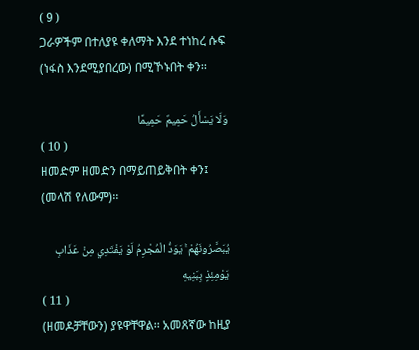( 9 )
ጋራዎችም በተለያዩ ቀለማት እንደ ተነከረ ሱፍ (ነፋስ እንደሚያበረው) በሚኾኑበት ቀን፡፡

وَلَا يَسْأَلُ حَمِيمٌ حَمِيمًا
( 10 )
ዘመድም ዘመድን በማይጠይቅበት ቀን፤ (መላሽ የለውም)፡፡

يُبَصَّرُونَهُمْ ۚ يَوَدُّ الْمُجْرِمُ لَوْ يَفْتَدِي مِنْ عَذَابِ يَوْمِئِذٍ بِبَنِيهِ
( 11 )
(ዘመዶቻቸውን) ያዩዋቸዋል፡፡ አመጸኛው ከዚያ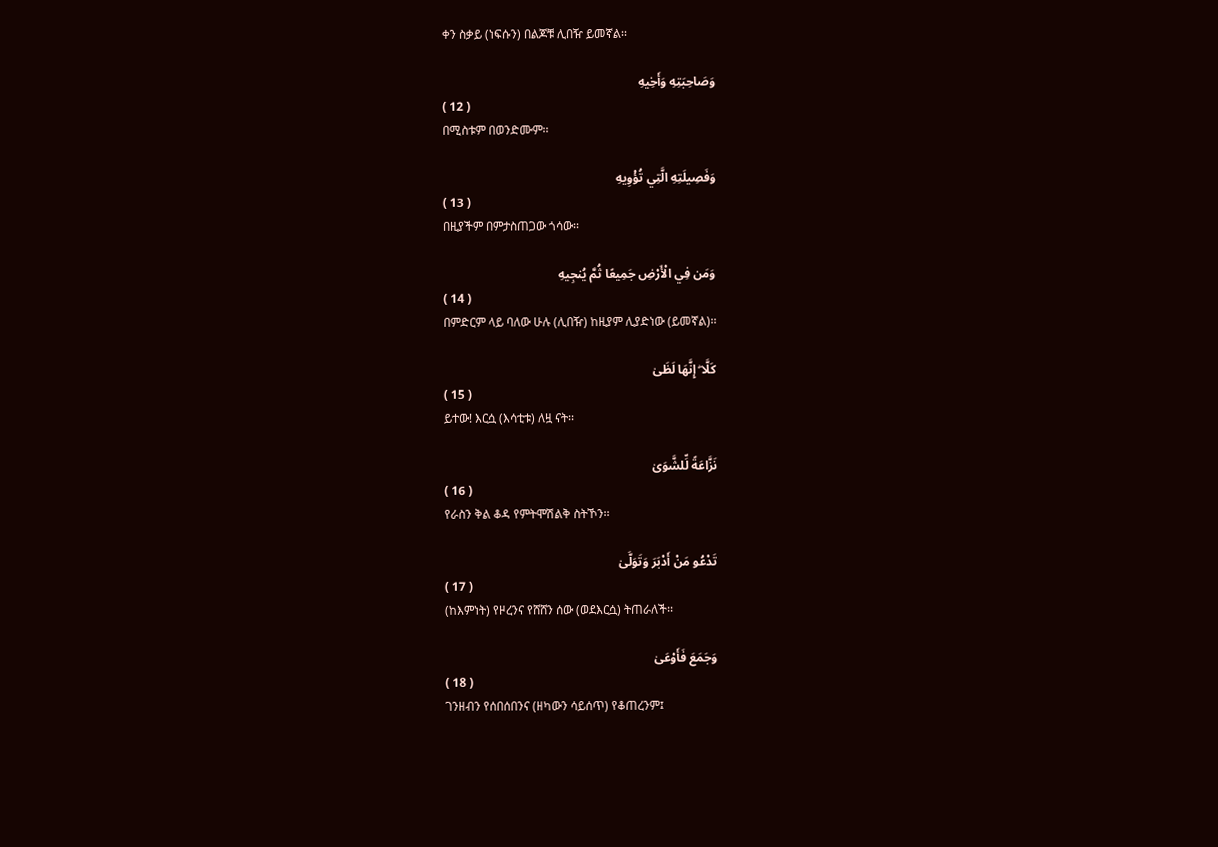ቀን ስቃይ (ነፍሱን) በልጆቹ ሊበዥ ይመኛል፡፡

وَصَاحِبَتِهِ وَأَخِيهِ
( 12 )
በሚስቱም በወንድሙም፡፡

وَفَصِيلَتِهِ الَّتِي تُؤْوِيهِ
( 13 )
በዚያችም በምታስጠጋው ጎሳው፡፡

وَمَن فِي الْأَرْضِ جَمِيعًا ثُمَّ يُنجِيهِ
( 14 )
በምድርም ላይ ባለው ሁሉ (ሊበዥ) ከዚያም ሊያድነው (ይመኛል)፡፡

كَلَّا ۖ إِنَّهَا لَظَىٰ
( 15 )
ይተው! እርሷ (እሳቲቱ) ለዟ ናት፡፡

نَزَّاعَةً لِّلشَّوَىٰ
( 16 )
የራስን ቅል ቆዳ የምትሞሽልቅ ስትኾን፡፡

تَدْعُو مَنْ أَدْبَرَ وَتَوَلَّىٰ
( 17 )
(ከእምነት) የዞረንና የሸሸን ሰው (ወደእርሷ) ትጠራለች፡፡

وَجَمَعَ فَأَوْعَىٰ
( 18 )
ገንዘብን የሰበሰበንና (ዘካውን ሳይሰጥ) የቆጠረንም፤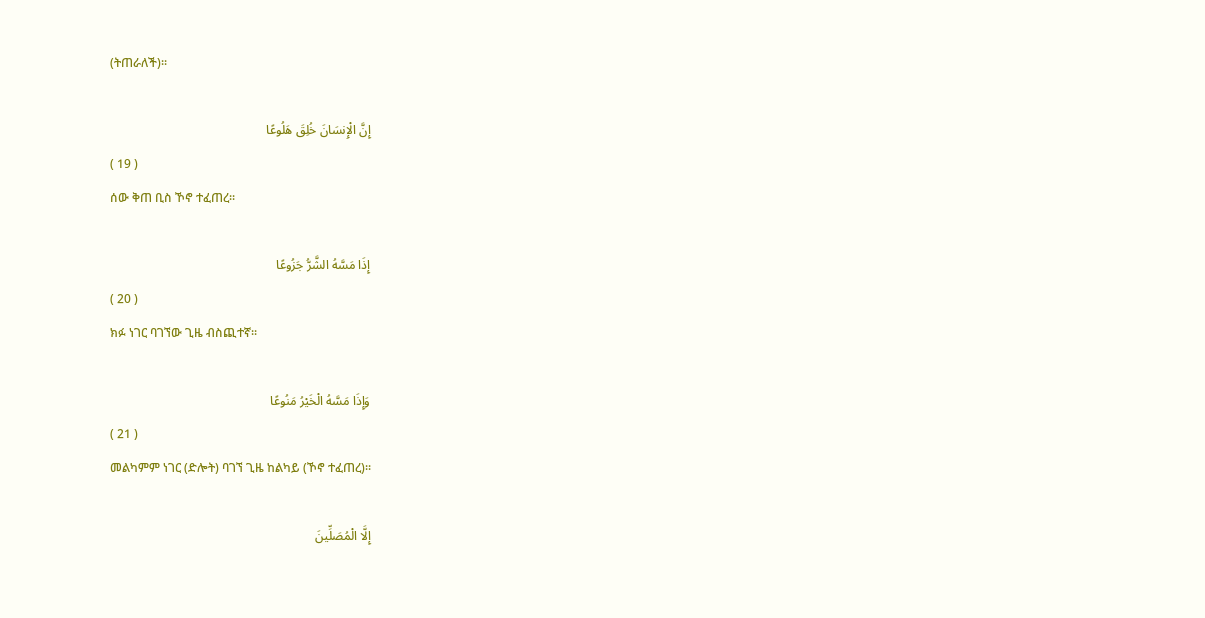(ትጠራለች)፡፡

إِنَّ الْإِنسَانَ خُلِقَ هَلُوعًا
( 19 )
ሰው ቅጠ ቢስ ኾኖ ተፈጠረ፡፡

إِذَا مَسَّهُ الشَّرُّ جَزُوعًا
( 20 )
ክፉ ነገር ባገኘው ጊዜ ብስጪተኛ፡፡

وَإِذَا مَسَّهُ الْخَيْرُ مَنُوعًا
( 21 )
መልካምም ነገር (ድሎት) ባገኘ ጊዜ ከልካይ (ኾኖ ተፈጠረ)፡፡

إِلَّا الْمُصَلِّينَ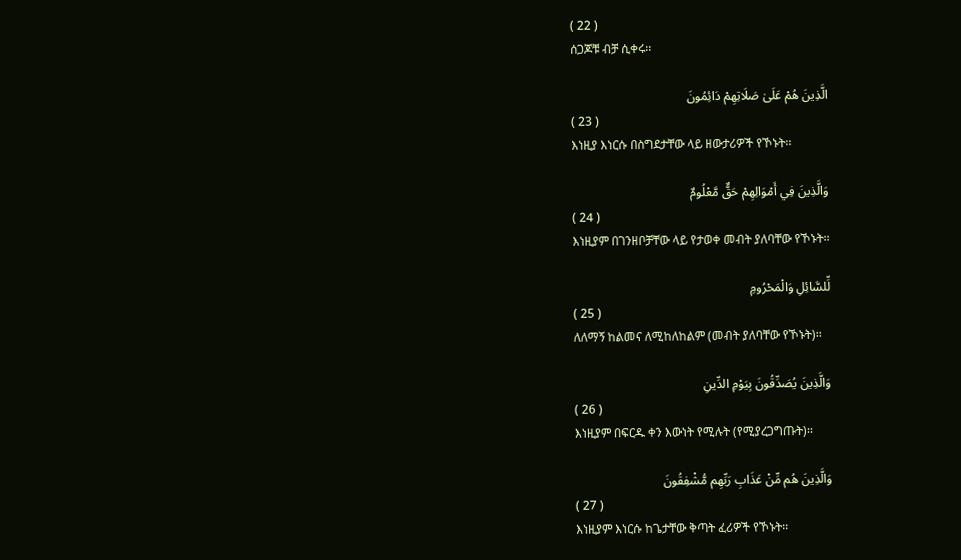( 22 )
ሰጋጆቹ ብቻ ሲቀሩ፡፡

الَّذِينَ هُمْ عَلَىٰ صَلَاتِهِمْ دَائِمُونَ
( 23 )
እነዚያ እነርሱ በስግደታቸው ላይ ዘውታሪዎች የኾኑት፡፡

وَالَّذِينَ فِي أَمْوَالِهِمْ حَقٌّ مَّعْلُومٌ
( 24 )
እነዚያም በገንዘቦቻቸው ላይ የታወቀ መብት ያለባቸው የኾኑት፡፡

لِّلسَّائِلِ وَالْمَحْرُومِ
( 25 )
ለለማኝ ከልመና ለሚከለከልም (መብት ያለባቸው የኾኑት)፡፡

وَالَّذِينَ يُصَدِّقُونَ بِيَوْمِ الدِّينِ
( 26 )
እነዚያም በፍርዱ ቀን እውነት የሚሉት (የሚያረጋግጡት)፡፡

وَالَّذِينَ هُم مِّنْ عَذَابِ رَبِّهِم مُّشْفِقُونَ
( 27 )
እነዚያም እነርሱ ከጌታቸው ቅጣት ፈሪዎች የኾኑት፡፡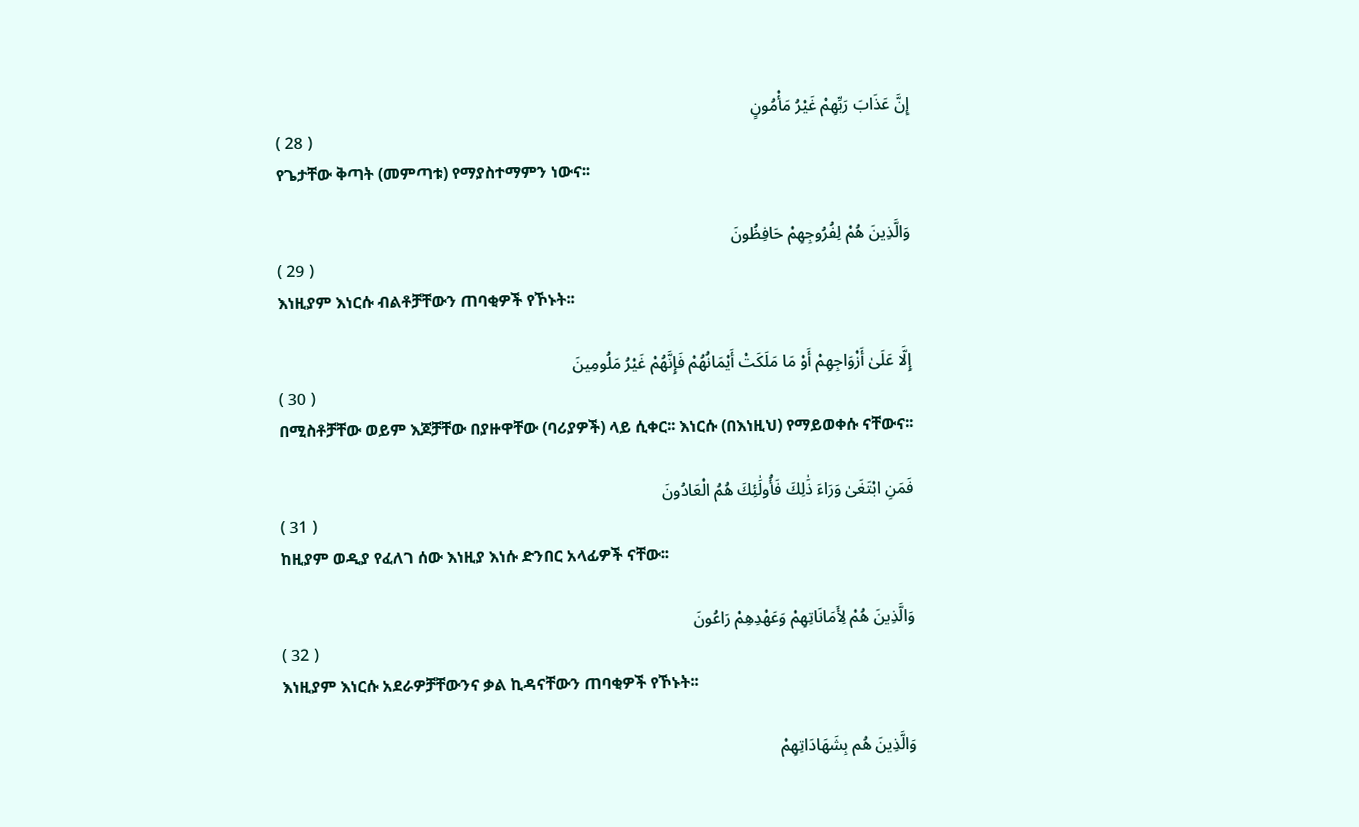إِنَّ عَذَابَ رَبِّهِمْ غَيْرُ مَأْمُونٍ
( 28 )
የጌታቸው ቅጣት (መምጣቱ) የማያስተማምን ነውና፡፡

وَالَّذِينَ هُمْ لِفُرُوجِهِمْ حَافِظُونَ
( 29 )
እነዚያም እነርሱ ብልቶቻቸውን ጠባቂዎች የኾኑት፡፡

إِلَّا عَلَىٰ أَزْوَاجِهِمْ أَوْ مَا مَلَكَتْ أَيْمَانُهُمْ فَإِنَّهُمْ غَيْرُ مَلُومِينَ
( 30 )
በሚስቶቻቸው ወይም እጆቻቸው በያዙዋቸው (ባሪያዎች) ላይ ሲቀር፡፡ እነርሱ (በእነዚህ) የማይወቀሱ ናቸውና፡፡

فَمَنِ ابْتَغَىٰ وَرَاءَ ذَٰلِكَ فَأُولَٰئِكَ هُمُ الْعَادُونَ
( 31 )
ከዚያም ወዲያ የፈለገ ሰው እነዚያ እነሱ ድንበር አላፊዎች ናቸው፡፡

وَالَّذِينَ هُمْ لِأَمَانَاتِهِمْ وَعَهْدِهِمْ رَاعُونَ
( 32 )
እነዚያም እነርሱ አደራዎቻቸውንና ቃል ኪዳናቸውን ጠባቂዎች የኾኑት፡፡

وَالَّذِينَ هُم بِشَهَادَاتِهِمْ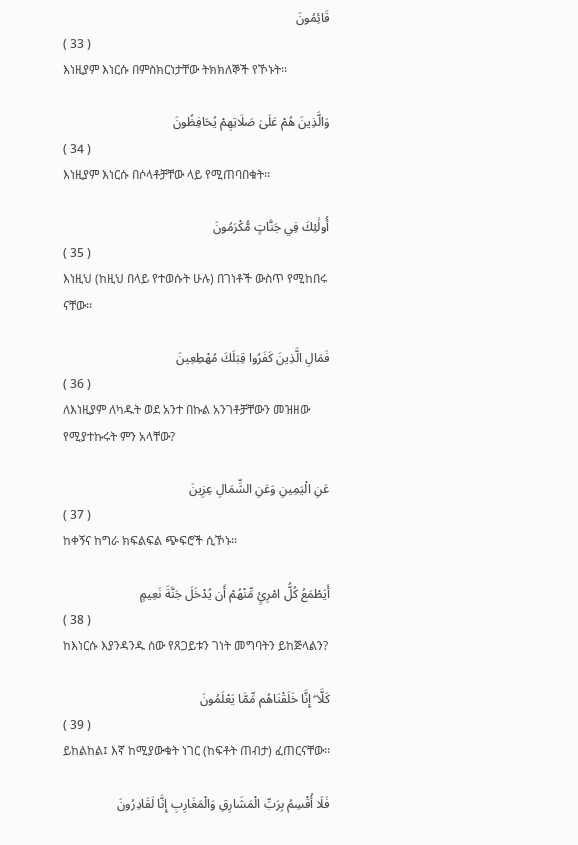قَائِمُونَ
( 33 )
እነዚያም እነርሱ በምስክርነታቸው ትክክለኞች የኾኑት፡፡

وَالَّذِينَ هُمْ عَلَىٰ صَلَاتِهِمْ يُحَافِظُونَ
( 34 )
እነዚያም እነርሱ በሶላቶቻቸው ላይ የሚጠባበቁት፡፡

أُولَٰئِكَ فِي جَنَّاتٍ مُّكْرَمُونَ
( 35 )
እነዚህ (ከዚህ በላይ የተወሱት ሁሉ) በገነቶች ውስጥ የሚከበሩ ናቸው፡፡

فَمَالِ الَّذِينَ كَفَرُوا قِبَلَكَ مُهْطِعِينَ
( 36 )
ለእነዚያም ለካዱት ወደ አንተ በኩል አንገቶቻቸውን መዝዘው የሚያተኩሩት ምን አላቸው?

عَنِ الْيَمِينِ وَعَنِ الشِّمَالِ عِزِينَ
( 37 )
ከቀኝና ከግራ ክፍልፍል ጭፍሮች ሲኾኑ፡፡

أَيَطْمَعُ كُلُّ امْرِئٍ مِّنْهُمْ أَن يُدْخَلَ جَنَّةَ نَعِيمٍ
( 38 )
ከእነርሱ እያንዳንዱ ሰው የጸጋይቱን ገነት መግባትን ይከጅላልን?

كَلَّا ۖ إِنَّا خَلَقْنَاهُم مِّمَّا يَعْلَمُونَ
( 39 )
ይከልከል፤ እኛ ከሚያውቁት ነገር (ከፍቶት ጠብታ) ፈጠርናቸው፡፡

فَلَا أُقْسِمُ بِرَبِّ الْمَشَارِقِ وَالْمَغَارِبِ إِنَّا لَقَادِرُونَ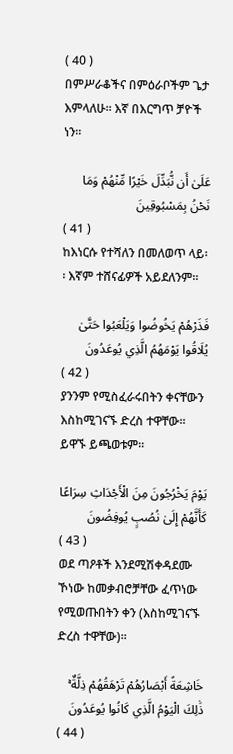( 40 )
በምሥራቆችና በምዕራቦችም ጌታ እምላለሁ፡፡ እኛ በእርግጥ ቻዮች ነን፡፡

عَلَىٰ أَن نُّبَدِّلَ خَيْرًا مِّنْهُمْ وَمَا نَحْنُ بِمَسْبُوقِينَ
( 41 )
ከእነርሱ የተሻለን በመለወጥ ላይ፡፡ እኛም ተሸናፊዎች አይደለንም፡፡

فَذَرْهُمْ يَخُوضُوا وَيَلْعَبُوا حَتَّىٰ يُلَاقُوا يَوْمَهُمُ الَّذِي يُوعَدُونَ
( 42 )
ያንንም የሚስፈራሩበትን ቀናቸውን እስከሚገናኙ ድረስ ተዋቸው፡፡ ይዋኙ ይጫወቱም፡፡

يَوْمَ يَخْرُجُونَ مِنَ الْأَجْدَاثِ سِرَاعًا كَأَنَّهُمْ إِلَىٰ نُصُبٍ يُوفِضُونَ
( 43 )
ወደ ጣዖቶች እንደሚሽቀዳደሙ ኾነው ከመቃብሮቻቸው ፈጥነው የሚወጡበትን ቀን (እስከሚገናኙ ድረስ ተዋቸው)፡፡

خَاشِعَةً أَبْصَارُهُمْ تَرْهَقُهُمْ ذِلَّةٌ ۚ ذَٰلِكَ الْيَوْمُ الَّذِي كَانُوا يُوعَدُونَ
( 44 )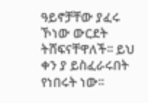ዓይኖቻቸው ያፈሩ ኾነው ውርደት ትሸፍናቸዋለች፡፡ ይህ ቀን ያ ይስፈራሩበት የነበሩት ነው፡፡